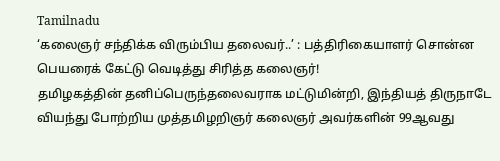Tamilnadu
‘கலைஞர் சந்திக்க விரும்பிய தலைவர்..’ : பத்திரிகையாளர் சொன்ன பெயரைக் கேட்டு வெடித்து சிரித்த கலைஞர்!
தமிழகத்தின் தனிப்பெருந்தலைவராக மட்டுமின்றி, இந்தியத் திருநாடே வியந்து போற்றிய முத்தமிழறிஞர் கலைஞர் அவர்களின் 99ஆவது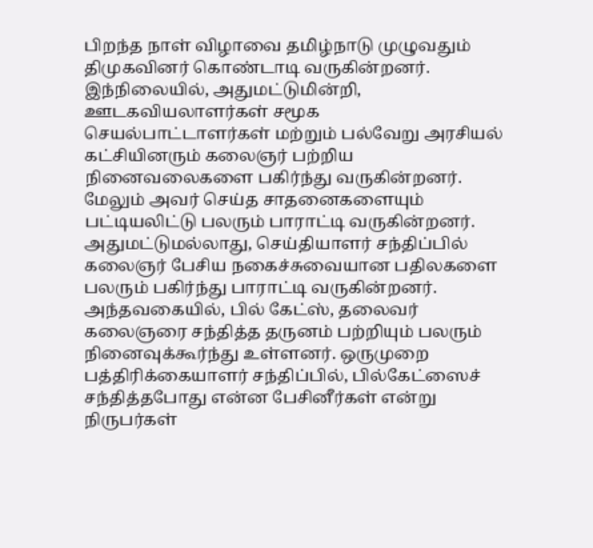பிறந்த நாள் விழாவை தமிழ்நாடு முழுவதும் திமுகவினர் கொண்டாடி வருகின்றனர். இந்நிலையில், அதுமட்டுமின்றி, ஊடகவியலாளர்கள் சமூக செயல்பாட்டாளர்கள் மற்றும் பல்வேறு அரசியல் கட்சியினரும் கலைஞர் பற்றிய நினைவலைகளை பகிர்ந்து வருகின்றனர். மேலும் அவர் செய்த சாதனைகளையும் பட்டியலிட்டு பலரும் பாராட்டி வருகின்றனர்.
அதுமட்டுமல்லாது, செய்தியாளர் சந்திப்பில் கலைஞர் பேசிய நகைச்சுவையான பதிலகளை பலரும் பகிர்ந்து பாராட்டி வருகின்றனர். அந்தவகையில், பில் கேட்ஸ், தலைவர் கலைஞரை சந்தித்த தருனம் பற்றியும் பலரும் நினைவுக்கூர்ந்து உள்ளனர். ஒருமுறை பத்திரிக்கையாளர் சந்திப்பில், பில்கேட்ஸைச் சந்தித்தபோது என்ன பேசினீர்கள் என்று நிருபர்கள்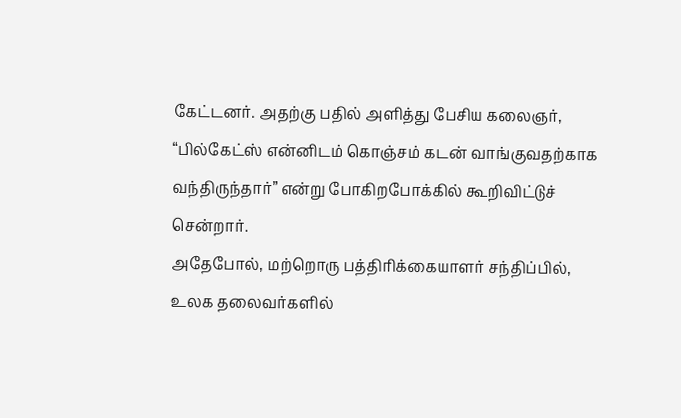கேட்டனர். அதற்கு பதில் அளித்து பேசிய கலைஞர், “பில்கேட்ஸ் என்னிடம் கொஞ்சம் கடன் வாங்குவதற்காக வந்திருந்தார்” என்று போகிறபோக்கில் கூறிவிட்டுச் சென்றார்.
அதேபோல், மற்றொரு பத்திரிக்கையாளர் சந்திப்பில், உலக தலைவர்களில்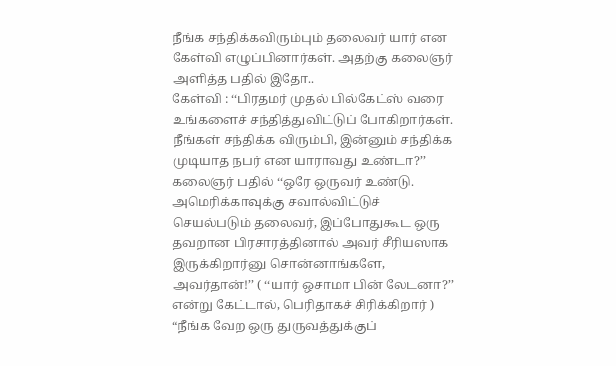நீங்க சந்திக்கவிரும்பும் தலைவர் யார் என கேள்வி எழுப்பினார்கள். அதற்கு கலைஞர் அளித்த பதில் இதோ..
கேள்வி : ‘‘பிரதமர் முதல் பில்கேட்ஸ் வரை உங்களைச் சந்தித்துவிட்டுப் போகிறார்கள். நீங்கள் சந்திக்க விரும்பி, இன்னும் சந்திக்க முடியாத நபர் என யாராவது உண்டா?’’
கலைஞர் பதில் ‘‘ஒரே ஒருவர் உண்டு. அமெரிக்காவுக்கு சவால்விட்டுச் செயல்படும் தலைவர், இப்போதுகூட ஒரு தவறான பிரசாரத்தினால் அவர் சீரியஸாக இருக்கிறார்னு சொன்னாங்களே, அவர்தான்!’’ ( ‘‘யார் ஒசாமா பின் லேடனா?’’ என்று கேட்டால், பெரிதாகச் சிரிக்கிறார் )
“நீங்க வேற ஒரு துருவத்துக்குப்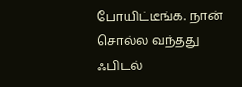போயிட்டீங்க. நான் சொல்ல வந்தது ஃபிடல்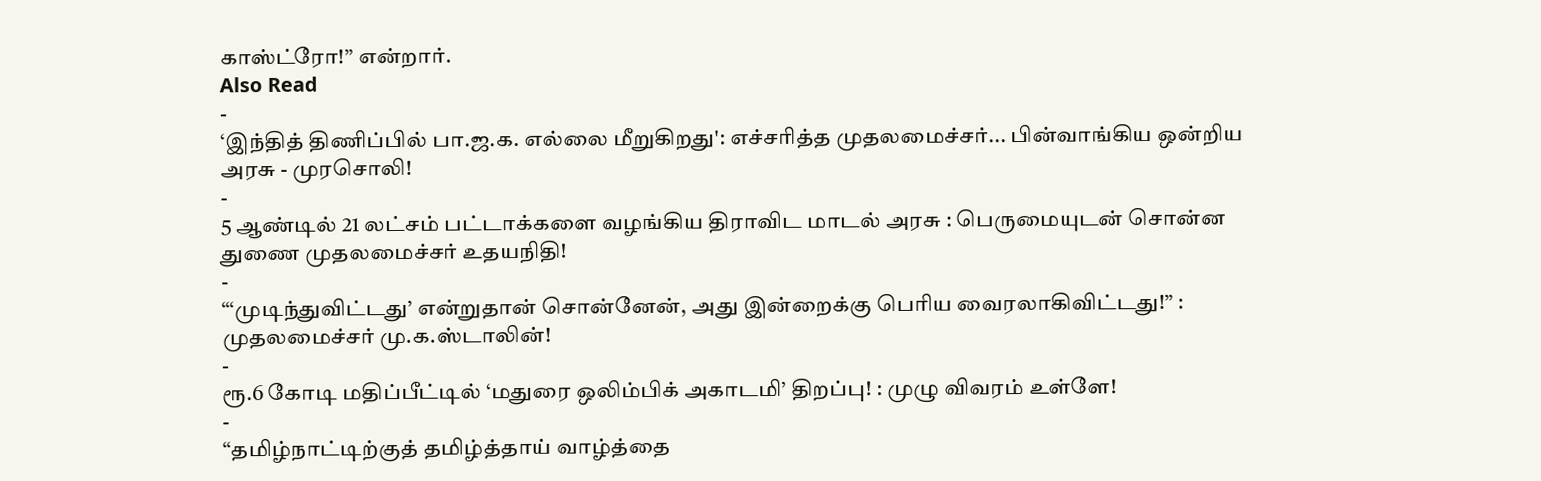காஸ்ட்ரோ!’’ என்றார்.
Also Read
-
‘இந்தித் திணிப்பில் பா.ஜ.க. எல்லை மீறுகிறது': எச்சரித்த முதலமைச்சர்... பின்வாங்கிய ஒன்றிய அரசு - முரசொலி!
-
5 ஆண்டில் 21 லட்சம் பட்டாக்களை வழங்கிய திராவிட மாடல் அரசு : பெருமையுடன் சொன்ன துணை முதலமைச்சர் உதயநிதி!
-
“‘முடிந்துவிட்டது’ என்றுதான் சொன்னேன், அது இன்றைக்கு பெரிய வைரலாகிவிட்டது!” : முதலமைச்சர் மு.க.ஸ்டாலின்!
-
ரூ.6 கோடி மதிப்பீட்டில் ‘மதுரை ஒலிம்பிக் அகாடமி’ திறப்பு! : முழு விவரம் உள்ளே!
-
“தமிழ்நாட்டிற்குத் தமிழ்த்தாய் வாழ்த்தை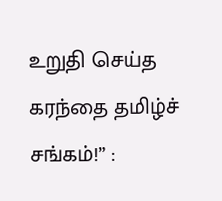உறுதி செய்த கரந்தை தமிழ்ச் சங்கம்!” :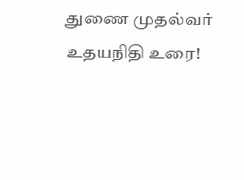துணை முதல்வர் உதயநிதி உரை!